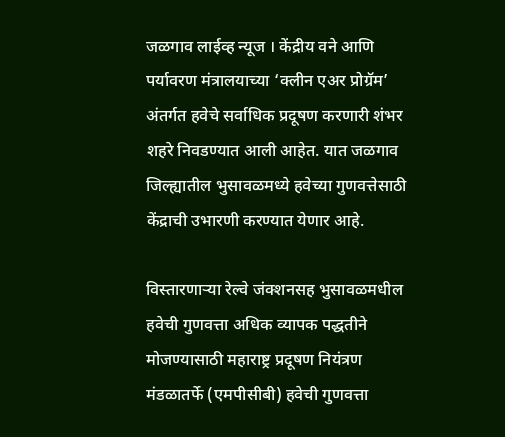जळगाव लाईव्ह न्यूज । केंद्रीय वने आणि पर्यावरण मंत्रालयाच्या ‘क्लीन एअर प्रोग्रॅम’ अंतर्गत हवेचे सर्वाधिक प्रदूषण करणारी शंभर शहरे निवडण्यात आली आहेत. यात जळगाव जिल्ह्यातील भुसावळमध्ये हवेच्या गुणवत्तेसाठी केंद्राची उभारणी करण्यात येणार आहे.

विस्तारणाऱ्या रेल्वे जंक्शनसह भुसावळमधील हवेची गुणवत्ता अधिक व्यापक पद्धतीने मोजण्यासाठी महाराष्ट्र प्रदूषण नियंत्रण मंडळातर्फे (एमपीसीबी) हवेची गुणवत्ता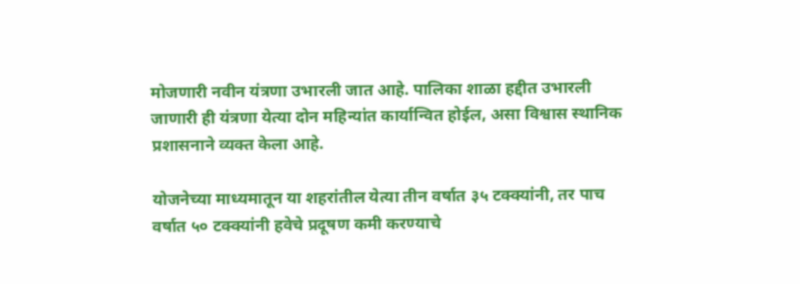मोजणारी नवीन यंत्रणा उभारली जात आहे. पालिका शाळा हद्दीत उभारली जाणारी ही यंत्रणा येत्या दोन महिन्यांत कार्यान्वित होईल, असा विश्वास स्थानिक प्रशासनाने व्यक्त केला आहे.

योजनेच्या माध्यमातून या शहरांतील येत्या तीन वर्षात ३५ टक्क्यांनी, तर पाच वर्षात ५० टक्क्यांनी हवेचे प्रदूषण कमी करण्याचे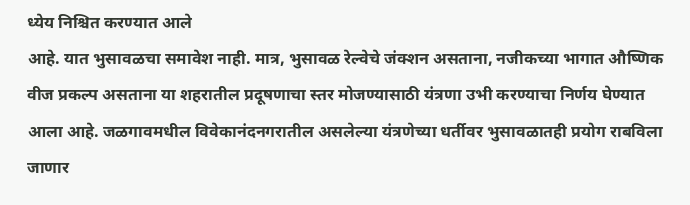ध्येय निश्चित करण्यात आले
आहे. यात भुसावळचा समावेश नाही. मात्र, भुसावळ रेल्वेचे जंक्शन असताना, नजीकच्या भागात औष्णिक वीज प्रकल्प असताना या शहरातील प्रदूषणाचा स्तर मोजण्यासाठी यंत्रणा उभी करण्याचा निर्णय घेण्यात आला आहे. जळगावमधील विवेकानंदनगरातील असलेल्या यंत्रणेच्या धर्तीवर भुसावळातही प्रयोग राबविला जाणार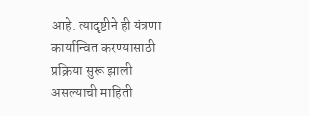आहे. त्यादृष्टीने ही यंत्रणा कार्यान्वित करण्यासाठी प्रक्रिया सुरू झाली असल्याची माहिती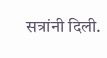सत्रांनी दिली.